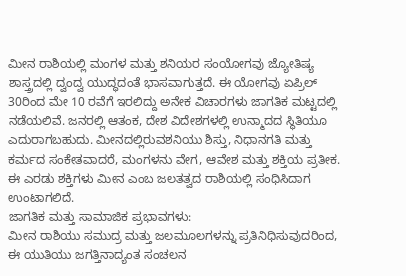ಮೀನ ರಾಶಿಯಲ್ಲಿ ಮಂಗಳ ಮತ್ತು ಶನಿಯರ ಸಂಯೋಗವು ಜ್ಯೋತಿಷ್ಯ ಶಾಸ್ತ್ರದಲ್ಲಿ ದ್ವಂದ್ವ ಯುದ್ಧದಂತೆ ಭಾಸವಾಗುತ್ತದೆ. ಈ ಯೋಗವು ಏಪ್ರಿಲ್ 30ರಿಂದ ಮೇ 10 ರವೆಗೆ ಇರಲಿದ್ದು ಅನೇಕ ವಿಚಾರಗಳು ಜಾಗತಿಕ ಮಟ್ಟದಲ್ಲಿ ನಡೆಯಲಿವೆ. ಜನರಲ್ಲಿ ಆತಂಕ, ದೇಶ ವಿದೇಶಗಳಲ್ಲಿ ಉನ್ಮಾದದ ಸ್ಥಿತಿಯೂ ಎದುರಾಗಬಹುದು. ಮೀನದಲ್ಲಿರುವಶನಿಯು ಶಿಸ್ತು, ನಿಧಾನಗತಿ ಮತ್ತು ಕರ್ಮದ ಸಂಕೇತವಾದರೆ, ಮಂಗಳನು ವೇಗ, ಆವೇಶ ಮತ್ತು ಶಕ್ತಿಯ ಪ್ರತೀಕ. ಈ ಎರಡು ಶಕ್ತಿಗಳು ಮೀನ ಎಂಬ ಜಲತತ್ವದ ರಾಶಿಯಲ್ಲಿ ಸಂಧಿಸಿದಾಗ ಉಂಟಾಗಲಿದೆ.
ಜಾಗತಿಕ ಮತ್ತು ಸಾಮಾಜಿಕ ಪ್ರಭಾವಗಳು:
ಮೀನ ರಾಶಿಯು ಸಮುದ್ರ ಮತ್ತು ಜಲಮೂಲಗಳನ್ನು ಪ್ರತಿನಿಧಿಸುವುದರಿಂದ, ಈ ಯುತಿಯು ಜಗತ್ತಿನಾದ್ಯಂತ ಸಂಚಲನ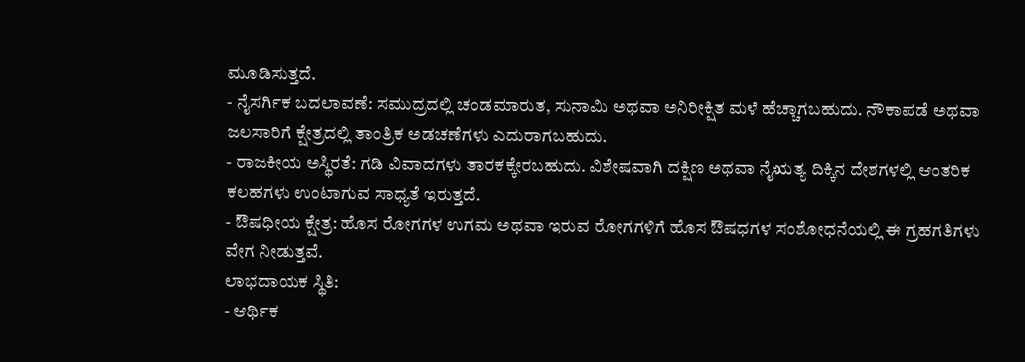ಮೂಡಿಸುತ್ತದೆ.
- ನೈಸರ್ಗಿಕ ಬದಲಾವಣೆ: ಸಮುದ್ರದಲ್ಲಿ ಚಂಡಮಾರುತ, ಸುನಾಮಿ ಅಥವಾ ಅನಿರೀಕ್ಷಿತ ಮಳೆ ಹೆಚ್ಚಾಗಬಹುದು. ನೌಕಾಪಡೆ ಅಥವಾ ಜಲಸಾರಿಗೆ ಕ್ಷೇತ್ರದಲ್ಲಿ ತಾಂತ್ರಿಕ ಅಡಚಣೆಗಳು ಎದುರಾಗಬಹುದು.
- ರಾಜಕೀಯ ಅಸ್ಥಿರತೆ: ಗಡಿ ವಿವಾದಗಳು ತಾರಕಕ್ಕೇರಬಹುದು. ವಿಶೇಷವಾಗಿ ದಕ್ಷಿಣ ಅಥವಾ ನೈಋತ್ಯ ದಿಕ್ಕಿನ ದೇಶಗಳಲ್ಲಿ ಆಂತರಿಕ ಕಲಹಗಳು ಉಂಟಾಗುವ ಸಾಧ್ಯತೆ ಇರುತ್ತದೆ.
- ಔಷಧೀಯ ಕ್ಷೇತ್ರ: ಹೊಸ ರೋಗಗಳ ಉಗಮ ಅಥವಾ ಇರುವ ರೋಗಗಳಿಗೆ ಹೊಸ ಔಷಧಗಳ ಸಂಶೋಧನೆಯಲ್ಲಿ ಈ ಗ್ರಹಗತಿಗಳು ವೇಗ ನೀಡುತ್ತವೆ.
ಲಾಭದಾಯಕ ಸ್ಥಿತಿ:
- ಆರ್ಥಿಕ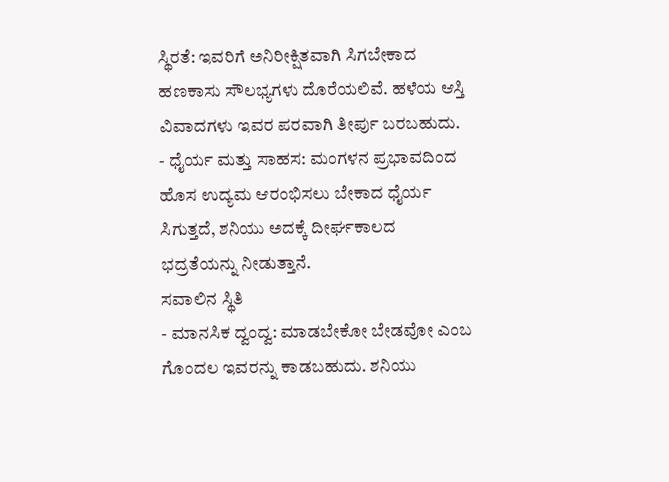ಸ್ಥಿರತೆ: ಇವರಿಗೆ ಅನಿರೀಕ್ಷಿತವಾಗಿ ಸಿಗಬೇಕಾದ ಹಣಕಾಸು ಸೌಲಭ್ಯಗಳು ದೊರೆಯಲಿವೆ. ಹಳೆಯ ಆಸ್ತಿ ವಿವಾದಗಳು ಇವರ ಪರವಾಗಿ ತೀರ್ಪು ಬರಬಹುದು.
- ಧೈರ್ಯ ಮತ್ತು ಸಾಹಸ: ಮಂಗಳನ ಪ್ರಭಾವದಿಂದ ಹೊಸ ಉದ್ಯಮ ಆರಂಭಿಸಲು ಬೇಕಾದ ಧೈರ್ಯ ಸಿಗುತ್ತದೆ, ಶನಿಯು ಅದಕ್ಕೆ ದೀರ್ಘಕಾಲದ ಭದ್ರತೆಯನ್ನು ನೀಡುತ್ತಾನೆ.
ಸವಾಲಿನ ಸ್ಥಿತಿ
- ಮಾನಸಿಕ ದ್ವಂದ್ವ: ಮಾಡಬೇಕೋ ಬೇಡವೋ ಎಂಬ ಗೊಂದಲ ಇವರನ್ನು ಕಾಡಬಹುದು. ಶನಿಯು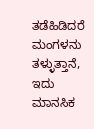ತಡೆಹಿಡಿದರೆ ಮಂಗಳನು ತಳ್ಳುತ್ತಾನೆ, ಇದು ಮಾನಸಿಕ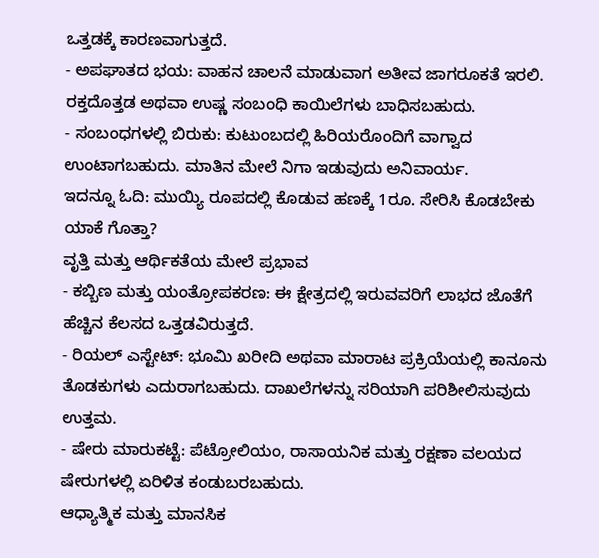ಒತ್ತಡಕ್ಕೆ ಕಾರಣವಾಗುತ್ತದೆ.
- ಅಪಘಾತದ ಭಯ: ವಾಹನ ಚಾಲನೆ ಮಾಡುವಾಗ ಅತೀವ ಜಾಗರೂಕತೆ ಇರಲಿ. ರಕ್ತದೊತ್ತಡ ಅಥವಾ ಉಷ್ಣ ಸಂಬಂಧಿ ಕಾಯಿಲೆಗಳು ಬಾಧಿಸಬಹುದು.
- ಸಂಬಂಧಗಳಲ್ಲಿ ಬಿರುಕು: ಕುಟುಂಬದಲ್ಲಿ ಹಿರಿಯರೊಂದಿಗೆ ವಾಗ್ವಾದ ಉಂಟಾಗಬಹುದು. ಮಾತಿನ ಮೇಲೆ ನಿಗಾ ಇಡುವುದು ಅನಿವಾರ್ಯ.
ಇದನ್ನೂ ಓದಿ: ಮುಯ್ಯಿ ರೂಪದಲ್ಲಿ ಕೊಡುವ ಹಣಕ್ಕೆ 1ರೂ. ಸೇರಿಸಿ ಕೊಡಬೇಕು ಯಾಕೆ ಗೊತ್ತಾ?
ವೃತ್ತಿ ಮತ್ತು ಆರ್ಥಿಕತೆಯ ಮೇಲೆ ಪ್ರಭಾವ
- ಕಬ್ಬಿಣ ಮತ್ತು ಯಂತ್ರೋಪಕರಣ: ಈ ಕ್ಷೇತ್ರದಲ್ಲಿ ಇರುವವರಿಗೆ ಲಾಭದ ಜೊತೆಗೆ ಹೆಚ್ಚಿನ ಕೆಲಸದ ಒತ್ತಡವಿರುತ್ತದೆ.
- ರಿಯಲ್ ಎಸ್ಟೇಟ್: ಭೂಮಿ ಖರೀದಿ ಅಥವಾ ಮಾರಾಟ ಪ್ರಕ್ರಿಯೆಯಲ್ಲಿ ಕಾನೂನು ತೊಡಕುಗಳು ಎದುರಾಗಬಹುದು. ದಾಖಲೆಗಳನ್ನು ಸರಿಯಾಗಿ ಪರಿಶೀಲಿಸುವುದು ಉತ್ತಮ.
- ಷೇರು ಮಾರುಕಟ್ಟೆ: ಪೆಟ್ರೋಲಿಯಂ, ರಾಸಾಯನಿಕ ಮತ್ತು ರಕ್ಷಣಾ ವಲಯದ ಷೇರುಗಳಲ್ಲಿ ಏರಿಳಿತ ಕಂಡುಬರಬಹುದು.
ಆಧ್ಯಾತ್ಮಿಕ ಮತ್ತು ಮಾನಸಿಕ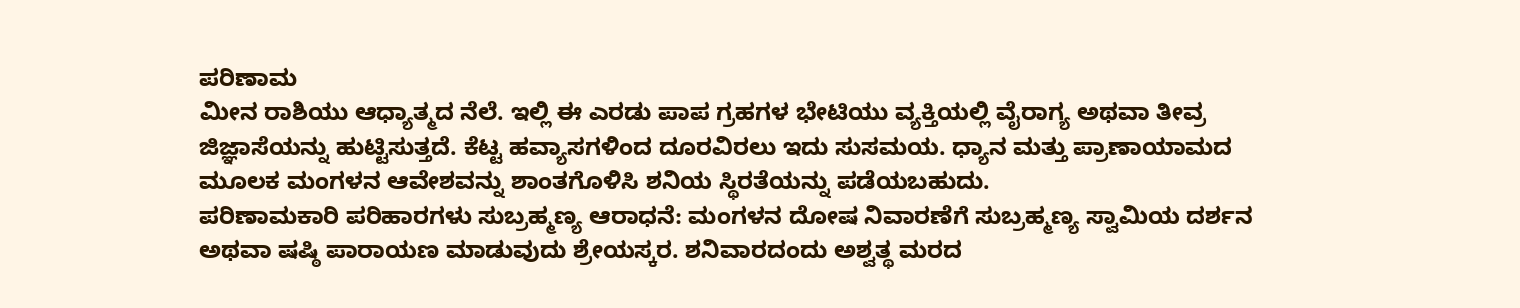ಪರಿಣಾಮ
ಮೀನ ರಾಶಿಯು ಆಧ್ಯಾತ್ಮದ ನೆಲೆ. ಇಲ್ಲಿ ಈ ಎರಡು ಪಾಪ ಗ್ರಹಗಳ ಭೇಟಿಯು ವ್ಯಕ್ತಿಯಲ್ಲಿ ವೈರಾಗ್ಯ ಅಥವಾ ತೀವ್ರ ಜಿಜ್ಞಾಸೆಯನ್ನು ಹುಟ್ಟಿಸುತ್ತದೆ. ಕೆಟ್ಟ ಹವ್ಯಾಸಗಳಿಂದ ದೂರವಿರಲು ಇದು ಸುಸಮಯ. ಧ್ಯಾನ ಮತ್ತು ಪ್ರಾಣಾಯಾಮದ ಮೂಲಕ ಮಂಗಳನ ಆವೇಶವನ್ನು ಶಾಂತಗೊಳಿಸಿ ಶನಿಯ ಸ್ಥಿರತೆಯನ್ನು ಪಡೆಯಬಹುದು.
ಪರಿಣಾಮಕಾರಿ ಪರಿಹಾರಗಳು ಸುಬ್ರಹ್ಮಣ್ಯ ಆರಾಧನೆ: ಮಂಗಳನ ದೋಷ ನಿವಾರಣೆಗೆ ಸುಬ್ರಹ್ಮಣ್ಯ ಸ್ವಾಮಿಯ ದರ್ಶನ ಅಥವಾ ಷಷ್ಠಿ ಪಾರಾಯಣ ಮಾಡುವುದು ಶ್ರೇಯಸ್ಕರ. ಶನಿವಾರದಂದು ಅಶ್ವತ್ಥ ಮರದ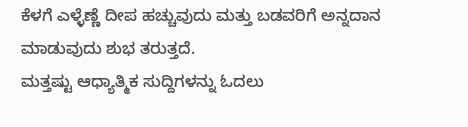ಕೆಳಗೆ ಎಳ್ಳೆಣ್ಣೆ ದೀಪ ಹಚ್ಚುವುದು ಮತ್ತು ಬಡವರಿಗೆ ಅನ್ನದಾನ ಮಾಡುವುದು ಶುಭ ತರುತ್ತದೆ.
ಮತ್ತಷ್ಟು ಆಧ್ಯಾತ್ಮಿಕ ಸುದ್ದಿಗಳನ್ನು ಓದಲು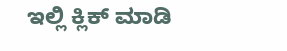ಇಲ್ಲಿ ಕ್ಲಿಕ್ ಮಾಡಿ